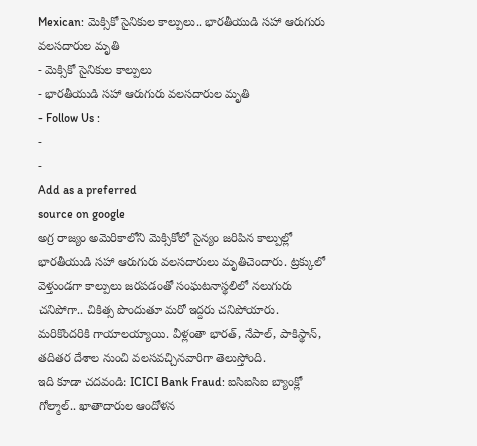Mexican: మెక్సికో సైనికుల కాల్పులు.. భారతీయుడి సహా ఆరుగురు వలసదారుల మృతి
- మెక్సికో సైనికుల కాల్పులు
- భారతీయుడి సహా ఆరుగురు వలసదారుల మృతి
- Follow Us :
-
-
Add as a preferred
source on google
అగ్ర రాజ్యం అమెరికాలోని మెక్సికోలో సైన్యం జరిపిన కాల్పుల్లో భారతీయుడి సహా ఆరుగురు వలసదారులు మృతిచెందారు. ట్రక్కులో వెళ్తుండగా కాల్పులు జరపడంతో సంఘటనాస్థలిలో నలుగురు చనిపోగా.. చికిత్స పొందుతూ మరో ఇద్దరు చనిపోయారు. మరికొందరికి గాయాలయ్యాయి. వీళ్లంతా భారత్, నేపాల్, పాకిస్థాన్, తదితర దేశాల నుంచి వలసవచ్చినవారిగా తెలుస్తోంది.
ఇది కూడా చదవండి: ICICI Bank Fraud: ఐసిఐసిఐ బ్యాంక్లో గోల్మాల్.. ఖాతాదారుల ఆందోళన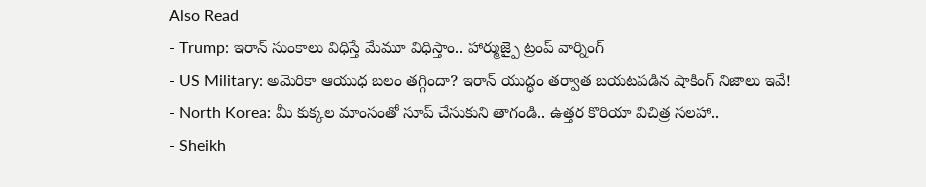Also Read
- Trump: ఇరాన్ సుంకాలు విధిస్తే మేమూ విధిస్తాం.. హార్ముజ్పై ట్రంప్ వార్నింగ్
- US Military: అమెరికా ఆయుధ బలం తగ్గిందా? ఇరాన్ యుద్ధం తర్వాత బయటపడిన షాకింగ్ నిజాలు ఇవే!
- North Korea: మీ కుక్కల మాంసంతో సూప్ చేసుకుని తాగండి.. ఉత్తర కొరియా విచిత్ర సలహా..
- Sheikh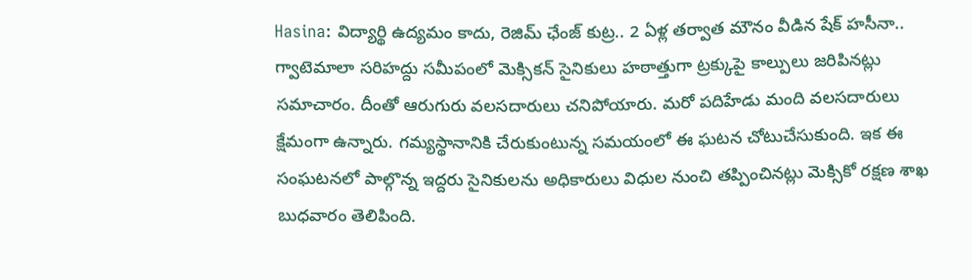Hasina: విద్యార్థి ఉద్యమం కాదు, రెజిమ్ ఛేంజ్ కుట్ర.. 2 ఏళ్ల తర్వాత మౌనం వీడిన షేక్ హసీనా..
గ్వాటెమాలా సరిహద్దు సమీపంలో మెక్సికన్ సైనికులు హఠాత్తుగా ట్రక్కుపై కాల్పులు జరిపినట్లు సమాచారం. దీంతో ఆరుగురు వలసదారులు చనిపోయారు. మరో పదిహేడు మంది వలసదారులు క్షేమంగా ఉన్నారు. గమ్యస్థానానికి చేరుకుంటున్న సమయంలో ఈ ఘటన చోటుచేసుకుంది. ఇక ఈ సంఘటనలో పాల్గొన్న ఇద్దరు సైనికులను అధికారులు విధుల నుంచి తప్పించినట్లు మెక్సికో రక్షణ శాఖ బుధవారం తెలిపింది.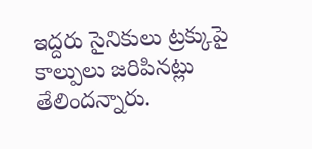ఇద్దరు సైనికులు ట్రక్కుపై కాల్పులు జరిపినట్లు తేలిందన్నారు.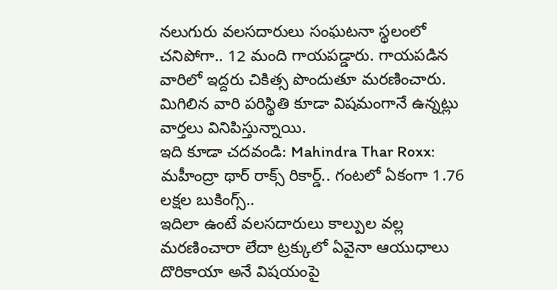నలుగురు వలసదారులు సంఘటనా స్థలంలో చనిపోగా.. 12 మంది గాయపడ్డారు. గాయపడిన వారిలో ఇద్దరు చికిత్స పొందుతూ మరణించారు. మిగిలిన వారి పరిస్థితి కూడా విషమంగానే ఉన్నట్లు వార్తలు వినిపిస్తున్నాయి.
ఇది కూడా చదవండి: Mahindra Thar Roxx: మహీంద్రా థార్ రాక్స్ రికార్డ్.. గంటలో ఏకంగా 1.76 లక్షల బుకింగ్స్..
ఇదిలా ఉంటే వలసదారులు కాల్పుల వల్ల మరణించారా లేదా ట్రక్కులో ఏవైనా ఆయుధాలు దొరికాయా అనే విషయంపై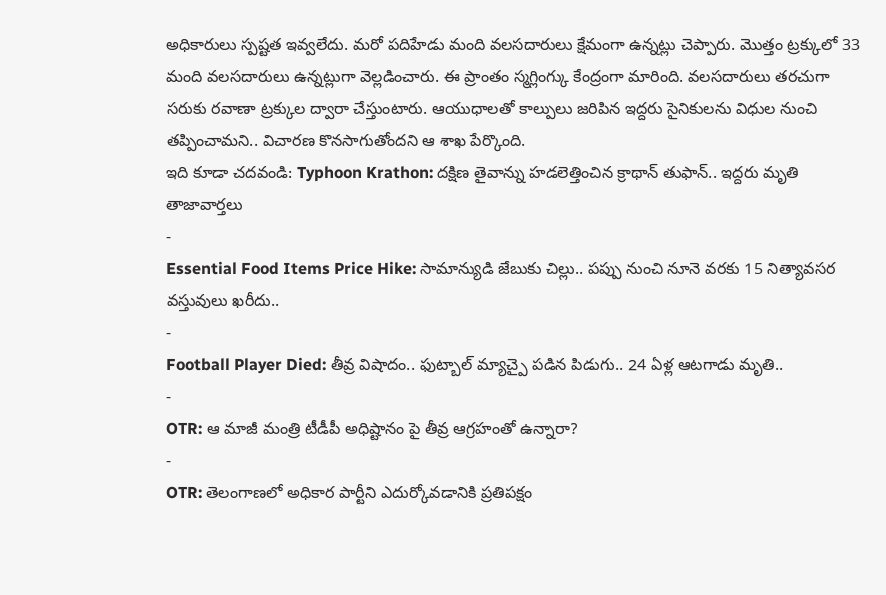అధికారులు స్పష్టత ఇవ్వలేదు. మరో పదిహేడు మంది వలసదారులు క్షేమంగా ఉన్నట్లు చెప్పారు. మొత్తం ట్రక్కులో 33 మంది వలసదారులు ఉన్నట్లుగా వెల్లడించారు. ఈ ప్రాంతం స్మగ్లింగ్కు కేంద్రంగా మారింది. వలసదారులు తరచుగా సరుకు రవాణా ట్రక్కుల ద్వారా చేస్తుంటారు. ఆయుధాలతో కాల్పులు జరిపిన ఇద్దరు సైనికులను విధుల నుంచి తప్పించామని.. విచారణ కొనసాగుతోందని ఆ శాఖ పేర్కొంది.
ఇది కూడా చదవండి: Typhoon Krathon: దక్షిణ తైవాన్ను హడలెత్తించిన క్రాథాన్ తుఫాన్.. ఇద్దరు మృతి
తాజావార్తలు
-
Essential Food Items Price Hike: సామాన్యుడి జేబుకు చిల్లు.. పప్పు నుంచి నూనె వరకు 15 నిత్యావసర వస్తువులు ఖరీదు..
-
Football Player Died: తీవ్ర విషాదం.. ఫుట్బాల్ మ్యాచ్పై పడిన పిడుగు.. 24 ఏళ్ల ఆటగాడు మృతి..
-
OTR: ఆ మాజీ మంత్రి టీడీపీ అధిష్టానం పై తీవ్ర ఆగ్రహంతో ఉన్నారా?
-
OTR: తెలంగాణలో అధికార పార్టీని ఎదుర్కోవడానికి ప్రతిపక్షం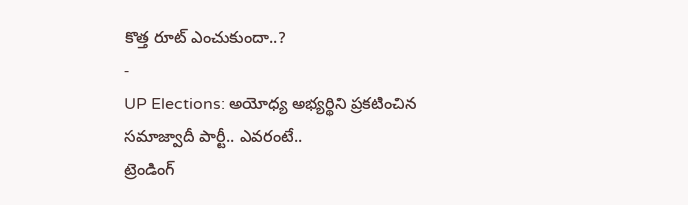కొత్త రూట్ ఎంచుకుందా..?
-
UP Elections: అయోధ్య అభ్యర్థిని ప్రకటించిన సమాజ్వాదీ పార్టీ.. ఎవరంటే..
ట్రెండింగ్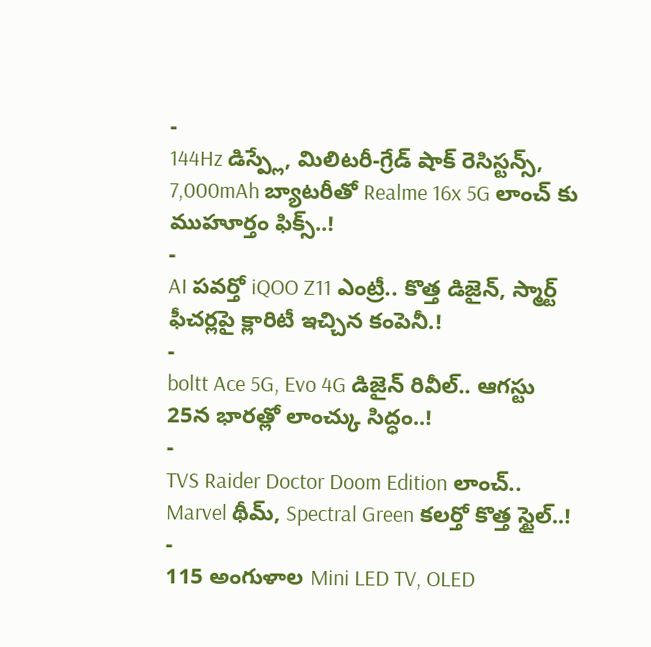-
144Hz డిస్ప్లే, మిలిటరీ-గ్రేడ్ షాక్ రెసిస్టన్స్, 7,000mAh బ్యాటరీతో Realme 16x 5G లాంచ్ కు ముహూర్తం ఫిక్స్..!
-
AI పవర్తో iQOO Z11 ఎంట్రీ.. కొత్త డిజైన్, స్మార్ట్ ఫీచర్లపై క్లారిటీ ఇచ్చిన కంపెనీ.!
-
boltt Ace 5G, Evo 4G డిజైన్ రివీల్.. ఆగస్టు 25న భారత్లో లాంచ్కు సిద్ధం..!
-
TVS Raider Doctor Doom Edition లాంచ్.. Marvel థీమ్, Spectral Green కలర్తో కొత్త స్టైల్..!
-
115 అంగుళాల Mini LED TV, OLED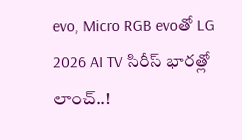evo, Micro RGB evoతో LG 2026 AI TV సిరీస్ భారత్లో లాంచ్..!